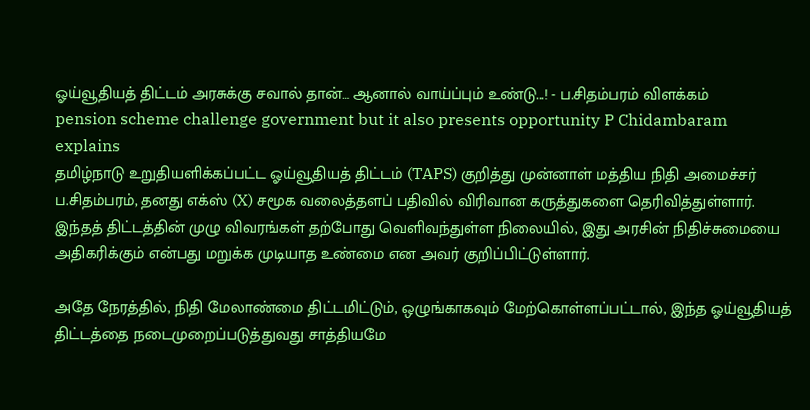ஓய்வூதியத் திட்டம் அரசுக்கு சவால் தான்… ஆனால் வாய்ப்பும் உண்டு...! - ப.சிதம்பரம் விளக்கம்
pension scheme challenge government but it also presents opportunity P Chidambaram explains
தமிழ்நாடு உறுதியளிக்கப்பட்ட ஓய்வூதியத் திட்டம் (TAPS) குறித்து முன்னாள் மத்திய நிதி அமைச்சர் ப.சிதம்பரம், தனது எக்ஸ் (X) சமூக வலைத்தளப் பதிவில் விரிவான கருத்துகளை தெரிவித்துள்ளார்.
இந்தத் திட்டத்தின் முழு விவரங்கள் தற்போது வெளிவந்துள்ள நிலையில், இது அரசின் நிதிச்சுமையை அதிகரிக்கும் என்பது மறுக்க முடியாத உண்மை என அவர் குறிப்பிட்டுள்ளார்.

அதே நேரத்தில், நிதி மேலாண்மை திட்டமிட்டும், ஒழுங்காகவும் மேற்கொள்ளப்பட்டால், இந்த ஓய்வூதியத் திட்டத்தை நடைமுறைப்படுத்துவது சாத்தியமே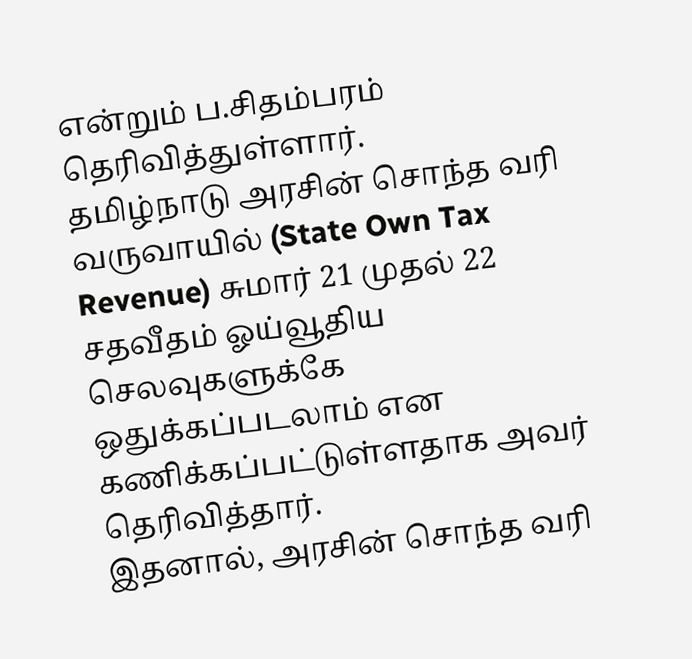என்றும் ப.சிதம்பரம் தெரிவித்துள்ளார்.
தமிழ்நாடு அரசின் சொந்த வரி வருவாயில் (State Own Tax Revenue) சுமார் 21 முதல் 22 சதவீதம் ஓய்வூதிய செலவுகளுக்கே ஒதுக்கப்படலாம் என கணிக்கப்பட்டுள்ளதாக அவர் தெரிவித்தார்.
இதனால், அரசின் சொந்த வரி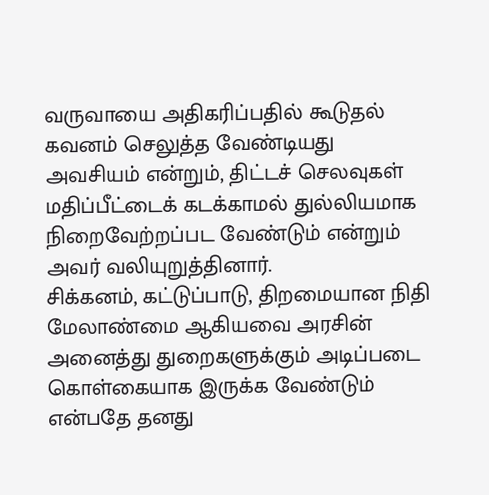வருவாயை அதிகரிப்பதில் கூடுதல் கவனம் செலுத்த வேண்டியது அவசியம் என்றும், திட்டச் செலவுகள் மதிப்பீட்டைக் கடக்காமல் துல்லியமாக நிறைவேற்றப்பட வேண்டும் என்றும் அவர் வலியுறுத்தினார்.
சிக்கனம், கட்டுப்பாடு, திறமையான நிதி மேலாண்மை ஆகியவை அரசின் அனைத்து துறைகளுக்கும் அடிப்படை கொள்கையாக இருக்க வேண்டும் என்பதே தனது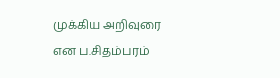முக்கிய அறிவுரை என ப.சிதம்பரம்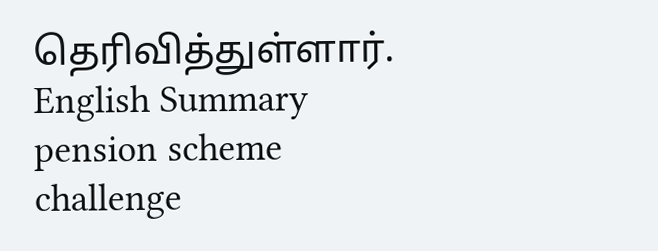தெரிவித்துள்ளார்.
English Summary
pension scheme challenge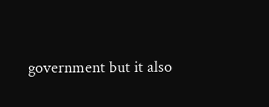government but it also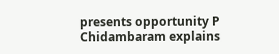presents opportunity P Chidambaram explains